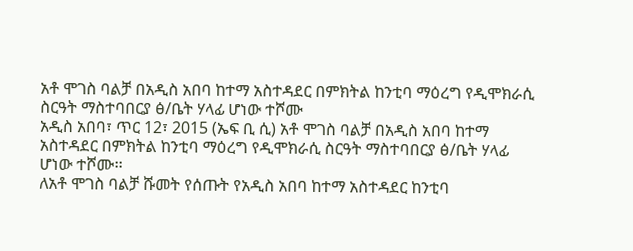አቶ ሞገስ ባልቻ በአዲስ አበባ ከተማ አስተዳደር በምክትል ከንቲባ ማዕረግ የዲሞክራሲ ስርዓት ማስተባበርያ ፅ/ቤት ሃላፊ ሆነው ተሾሙ
አዲስ አበባ፣ ጥር 12፣ 2015 (ኤፍ ቢ ሲ) አቶ ሞገስ ባልቻ በአዲስ አበባ ከተማ አስተዳደር በምክትል ከንቲባ ማዕረግ የዲሞክራሲ ስርዓት ማስተባበርያ ፅ/ቤት ሃላፊ ሆነው ተሾሙ፡፡
ለአቶ ሞገስ ባልቻ ሹመት የሰጡት የአዲስ አበባ ከተማ አስተዳደር ከንቲባ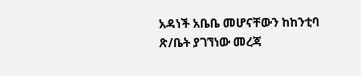አዳነች አቤቤ መሆናቸውን ከከንቲባ ጽ/ቤት ያገኘነው መረጃ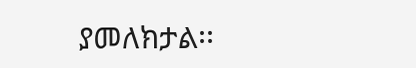ያመለክታል፡፡